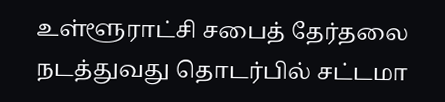உள்ளூராட்சி சபைத் தேர்தலை நடத்துவது தொடர்பில் சட்டமா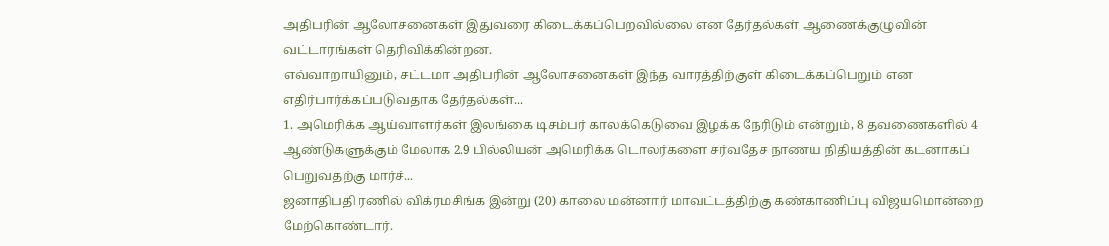அதிபரின் ஆலோசனைகள் இதுவரை கிடைக்கப்பெறவில்லை என தேர்தல்கள் ஆணைக்குழுவின் வட்டாரங்கள் தெரிவிக்கின்றன.
எவ்வாறாயினும், சட்டமா அதிபரின் ஆலோசனைகள் இந்த வாரத்திற்குள் கிடைக்கப்பெறும் என எதிர்பார்க்கப்படுவதாக தேர்தல்கள்...
1. அமெரிக்க ஆய்வாளர்கள் இலங்கை டிசம்பர் காலக்கெடுவை இழக்க நேரிடும் என்றும், 8 தவணைகளில் 4 ஆண்டுகளுக்கும் மேலாக 2.9 பில்லியன் அமெரிக்க டொலர்களை சர்வதேச நாணய நிதியத்தின் கடனாகப் பெறுவதற்கு மார்ச்...
ஜனாதிபதி ரணில் விக்ரமசிங்க இன்று (20) காலை மன்னார் மாவட்டத்திற்கு கண்காணிப்பு விஜயமொன்றை மேற்கொண்டார்.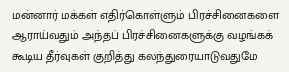மன்னார் மக்கள் எதிர்கொள்ளும் பிரச்சினைகளை ஆராய்வதும் அந்தப் பிரச்சினைகளுக்கு வழங்கக் கூடிய தீர்வுகள் குறித்து கலந்துரையாடுவதுமே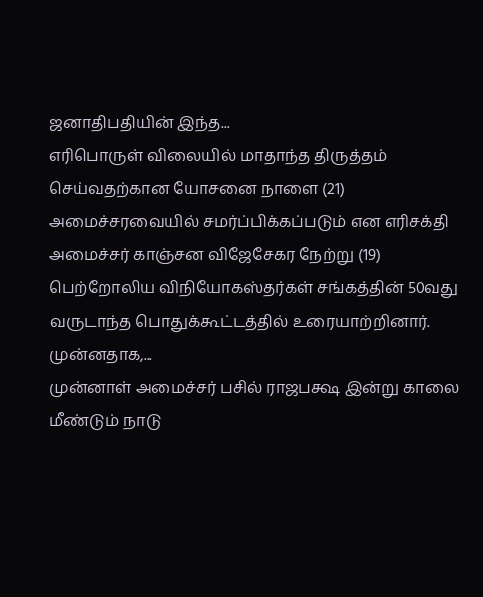ஜனாதிபதியின் இந்த...
எரிபொருள் விலையில் மாதாந்த திருத்தம் செய்வதற்கான யோசனை நாளை (21) அமைச்சரவையில் சமர்ப்பிக்கப்படும் என எரிசக்தி அமைச்சர் காஞ்சன விஜேசேகர நேற்று (19) பெற்றோலிய விநியோகஸ்தர்கள் சங்கத்தின் 50வது வருடாந்த பொதுக்கூட்டத்தில் உரையாற்றினார்.
முன்னதாக,...
முன்னாள் அமைச்சர் பசில் ராஜபக்ஷ இன்று காலை மீண்டும் நாடு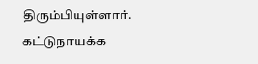திரும்பியுள்ளார்.
கட்டுநாயக்க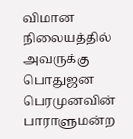விமான நிலையத்தில் அவருக்கு பொதுஜன பெரமுனவின் பாராளுமன்ற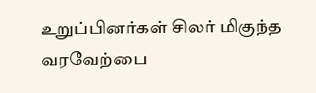உறுப்பினர்கள் சிலர் மிகுந்த வரவேற்பை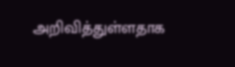அறிவித்துள்ளதாக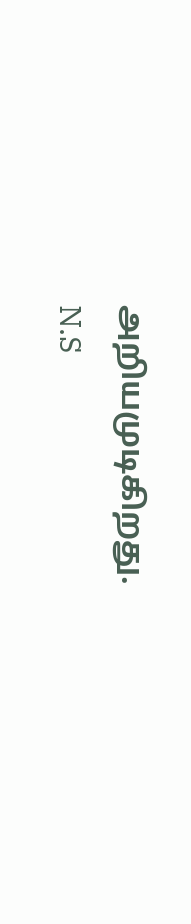அறியமுடிகிறது.
N.S